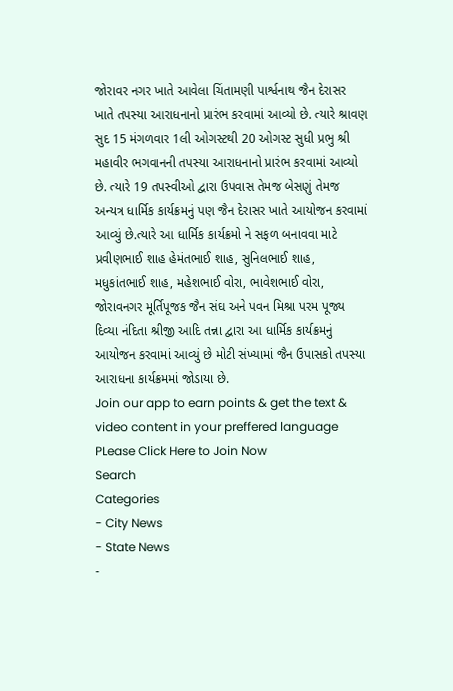જોરાવર નગર ખાતે આવેલા ચિંતામણી પાર્શ્વનાથ જૈન દેરાસર ખાતે તપસ્યા આરાધનાનો પ્રારંભ કરવામાં આવ્યો છે. ત્યારે શ્રાવણ સુદ 15 મંગળવાર 1લી ઓગસ્ટથી 20 ઓગસ્ટ સુધી પ્રભુ શ્રી મહાવીર ભગવાનની તપસ્યા આરાધનાનો પ્રારંભ કરવામાં આવ્યો છે. ત્યારે 19 તપસ્વીઓ દ્વારા ઉપવાસ તેમજ બેસણું તેમજ અન્યત્ર ધાર્મિક કાર્યક્રમનું પણ જૈન દેરાસર ખાતે આયોજન કરવામાં આવ્યું છે.ત્યારે આ ધાર્મિક કાર્યક્રમો ને સફળ બનાવવા માટે પ્રવીણભાઈ શાહ હેમંતભાઈ શાહ, સુનિલભાઈ શાહ, મધુકાંતભાઈ શાહ, મહેશભાઈ વોરા, ભાવેશભાઈ વોરા, જોરાવનગર મૂર્તિપૂજક જૈન સંઘ અને પવન મિશ્રા પરમ પૂજ્ય દિવ્યા નંદિતા શ્રીજી આદિ તન્ના દ્વારા આ ધાર્મિક કાર્યક્રમનું આયોજન કરવામાં આવ્યું છે મોટી સંખ્યામાં જૈન ઉપાસકો તપસ્યા આરાધના કાર્યક્રમમાં જોડાયા છે.
Join our app to earn points & get the text & video content in your preffered language
PLease Click Here to Join Now
Search
Categories
- City News
- State News
-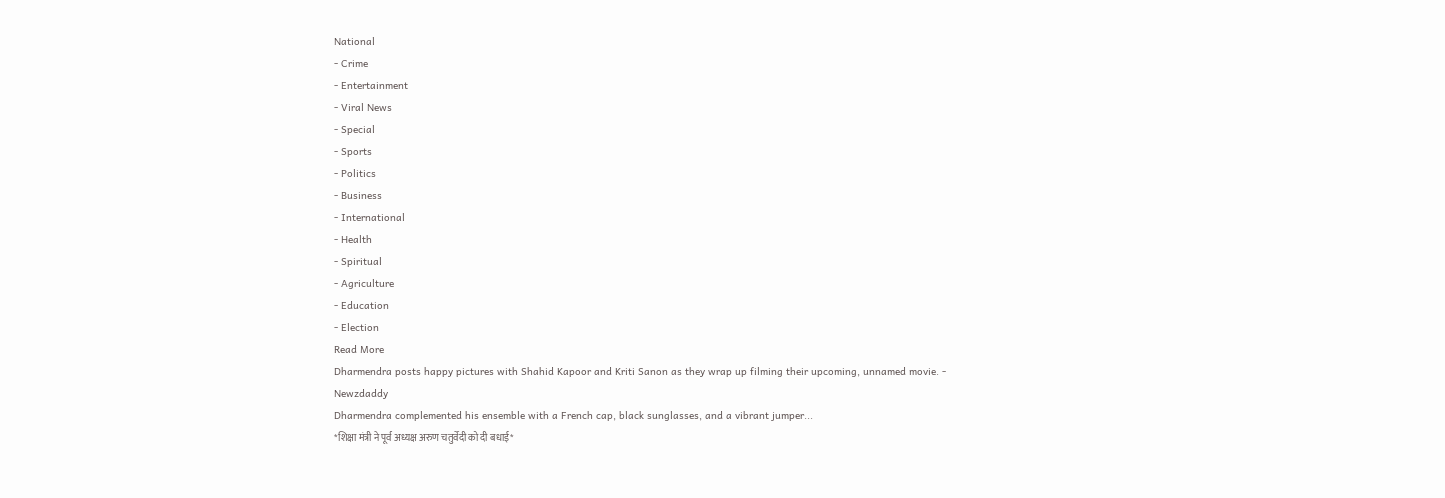National
- Crime
- Entertainment
- Viral News
- Special
- Sports
- Politics
- Business
- International
- Health
- Spiritual
- Agriculture
- Education
- Election
Read More
Dharmendra posts happy pictures with Shahid Kapoor and Kriti Sanon as they wrap up filming their upcoming, unnamed movie. - Newzdaddy
Dharmendra complemented his ensemble with a French cap, black sunglasses, and a vibrant jumper...
*शिक्षा मंत्री ने पूर्व अध्यक्ष अरुण चतुर्वेदी को दी बधाई*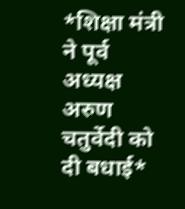*शिक्षा मंत्री ने पूर्व अध्यक्ष अरुण चतुर्वेदी को दी बधाई*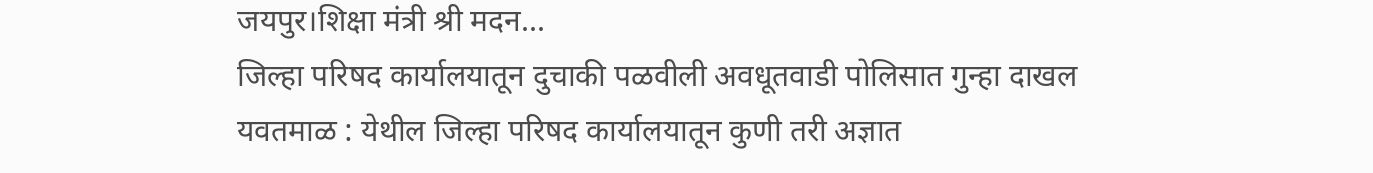जयपुर।शिक्षा मंत्री श्री मदन...
जिल्हा परिषद कार्यालयातून दुचाकी पळवीली अवधूतवाडी पोलिसात गुन्हा दाखल
यवतमाळ : येथील जिल्हा परिषद कार्यालयातून कुणी तरी अज्ञात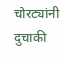चोरट्यांनी दुचाकी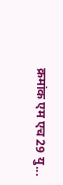क्रमांक एम एच 29 यु...